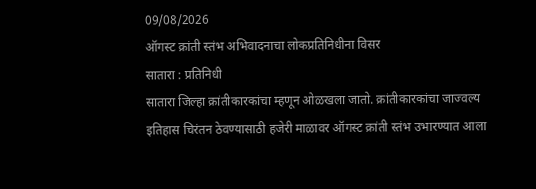09/08/2026
ऑगस्ट क्रांती स्तंभ अभिवादनाचा लोकप्रतिनिधीना विसर
सातारा : प्रतिनिधी
सातारा जिल्हा क्रांतीकारकांचा म्हणून ओळखला जातो. क्रांतीकारकांचा जाज्वल्य इतिहास चिरंतन ठेवण्यासाठी हजेरी माळावर ऑगस्ट क्रांती स्तंभ उभारण्यात आला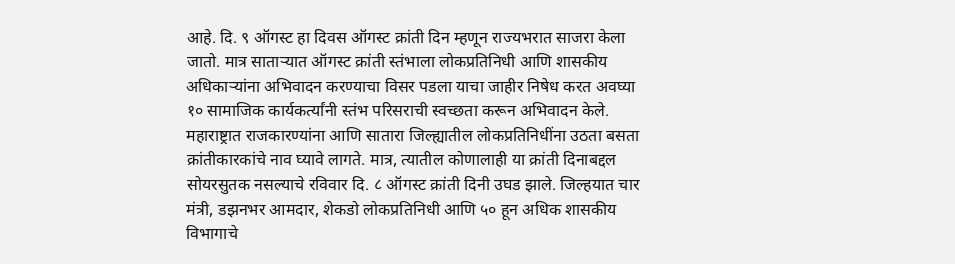आहे. दि. ९ ऑगस्ट हा दिवस ऑगस्ट क्रांती दिन म्हणून राज्यभरात साजरा केला जातो. मात्र साताऱ्यात ऑगस्ट क्रांती स्तंभाला लोकप्रतिनिधी आणि शासकीय अधिकाऱ्यांना अभिवादन करण्याचा विसर पडला याचा जाहीर निषेध करत अवघ्या १० सामाजिक कार्यकर्त्यांनी स्तंभ परिसराची स्वच्छता करून अभिवादन केले.
महाराष्ट्रात राजकारण्यांना आणि सातारा जिल्ह्यातील लोकप्रतिनिधींना उठता बसता क्रांतीकारकांचे नाव घ्यावे लागते. मात्र, त्यातील कोणालाही या क्रांती दिनाबद्दल सोयरसुतक नसल्याचे रविवार दि. ८ ऑगस्ट क्रांती दिनी उघड झाले. जिल्हयात चार मंत्री, डझनभर आमदार, शेकडो लोकप्रतिनिधी आणि ५० हून अधिक शासकीय विभागाचे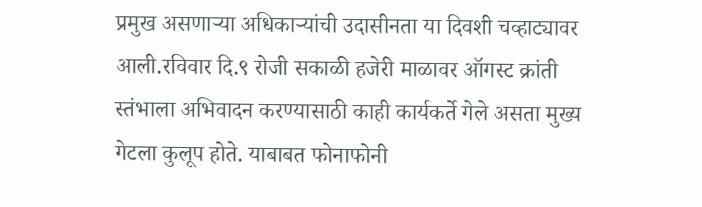प्रमुख असणाऱ्या अधिकाऱ्यांची उदासीनता या दिवशी चव्हाट्यावर आली.रविवार दि.९ रोजी सकाळी हजेरी माळावर ऑगस्ट क्रांती स्तंभाला अभिवादन करण्यासाठी काही कार्यकर्ते गेले असता मुख्य गेटला कुलूप होते. याबाबत फोनाफोनी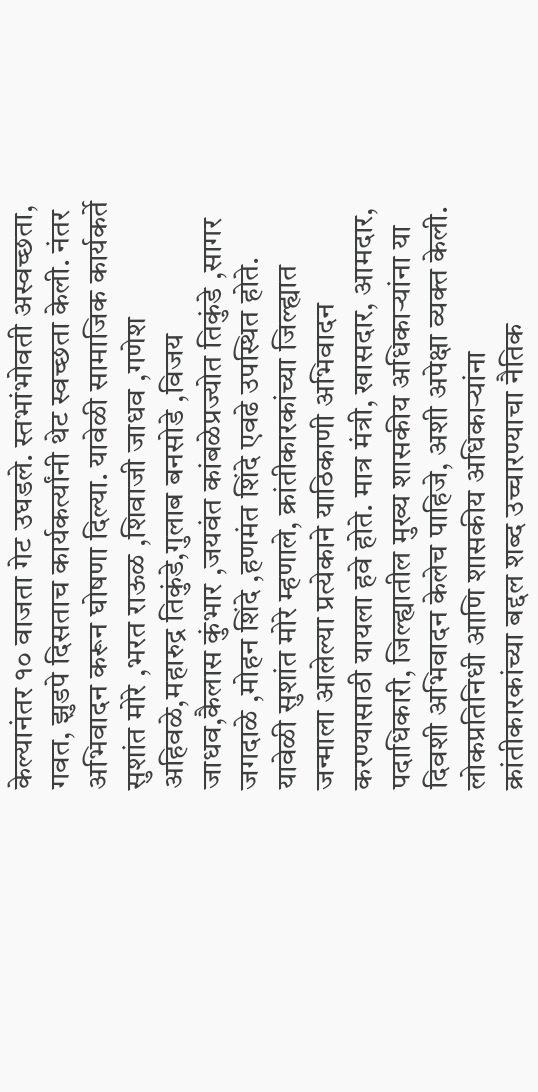केल्यानंतर १० वाजता गेट उघडले. स्तभांभोवती अस्वच्छता, गवत, झुडपे दिसताच कार्यकर्त्यांनी थेट स्वच्छता केली. नंतर अभिवादन करून घोषणा दिल्या. यावेळी सामाजिक कार्यकर्ते सुशांत मोरे ,भरत राऊळ ,शिवाजी जाधव ,गणेश अहिवळे,महारुद्र तिकुंडे,गुलाब बनसोडे ,विजय जाधव,कैलास कुंभार ,जयवंत कांबळेप्रज्योत तिकुंडे ,सागर जगदाळे ,मोहन शिंदे ,हणमंत शिंदे एवढे उपस्थित होते.
यावेळी सुशांत मोरे म्हणाले, क्रांतीकारकांच्या जिल्ह्यात जन्माला आलेल्या प्रत्येकाने याठिकाणी अभिवादन करण्यासाठी यायला हवे होते. मात्र मंत्री, खासदार, आमदार, पदाधिकारी, जिल्ह्यातील मुख्य शासकीय अधिकाऱ्यांना या दिवशी अभिवादन केलेच पाहिजे, अशी अपेक्षा व्यक्त केली. लोकप्रतिनिधी आणि शासकीय अधिकाऱ्यांना क्रांतीकारकांच्या बद्दल शब्द उच्चारण्याचा नैतिक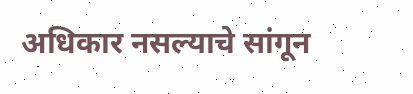अधिकार नसल्याचे सांगून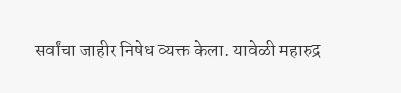सर्वांचा जाहीर निषेध व्यक्त केला. यावेळी महारुद्र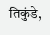तिकुंडे,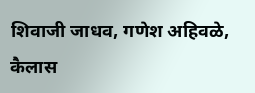शिवाजी जाधव, गणेश अहिवळे, कैलास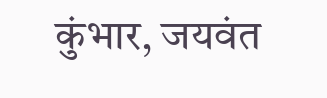कुंभार, जयवंत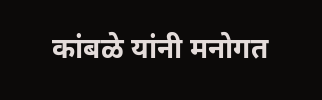कांबळे यांनी मनोगत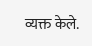व्यक्त केले.